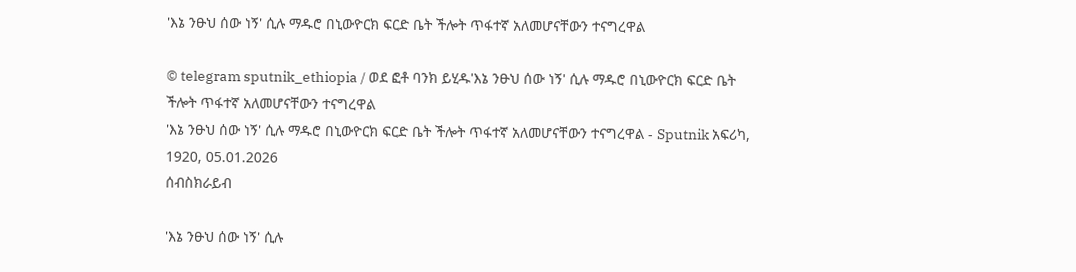'እኔ ንፁህ ሰው ነኝ' ሲሉ ማዱሮ በኒውዮርክ ፍርድ ቤት ችሎት ጥፋተኛ አለመሆናቸውን ተናግረዋል

© telegram sputnik_ethiopia / ወደ ፎቶ ባንክ ይሂዱ'እኔ ንፁህ ሰው ነኝ' ሲሉ ማዱሮ በኒውዮርክ ፍርድ ቤት ችሎት ጥፋተኛ አለመሆናቸውን ተናግረዋል
'እኔ ንፁህ ሰው ነኝ' ሲሉ ማዱሮ በኒውዮርክ ፍርድ ቤት ችሎት ጥፋተኛ አለመሆናቸውን ተናግረዋል - Sputnik አፍሪካ, 1920, 05.01.2026
ሰብስክራይብ

'እኔ ንፁህ ሰው ነኝ' ሲሉ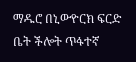ማዱሮ በኒውዮርክ ፍርድ ቤት ችሎት ጥፋተኛ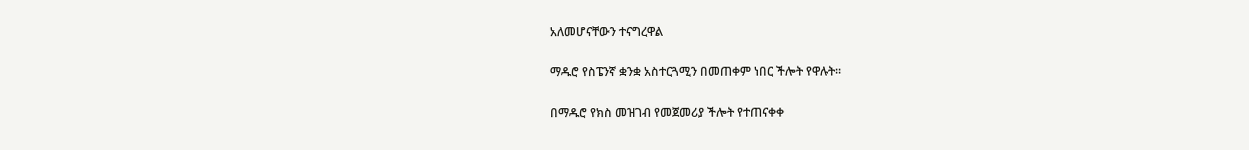አለመሆናቸውን ተናግረዋል

ማዱሮ የስፔንኛ ቋንቋ አስተርጓሚን በመጠቀም ነበር ችሎት የዋሉት።

በማዱሮ የክስ መዝገብ የመጀመሪያ ችሎት የተጠናቀቀ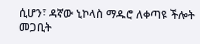ሲሆን፣ ዳኛው ኒኮላስ ማዱሮ ለቀጣዩ ችሎት መጋቢት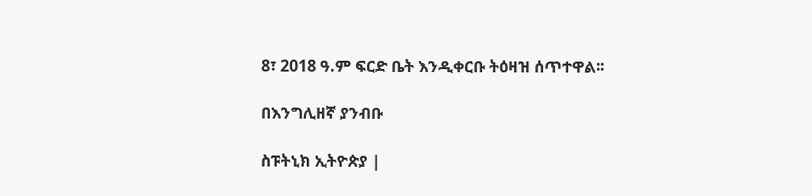8፣ 2018 ዓ.ም ፍርድ ቤት እንዲቀርቡ ትዕዛዝ ሰጥተዋል፡፡

በእንግሊዘኛ ያንብቡ

ስፑትኒክ ኢትዮጵያ |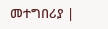መተግበሪያ |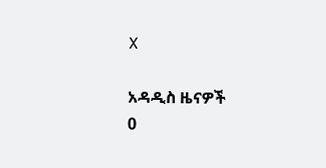X

አዳዲስ ዜናዎች
0